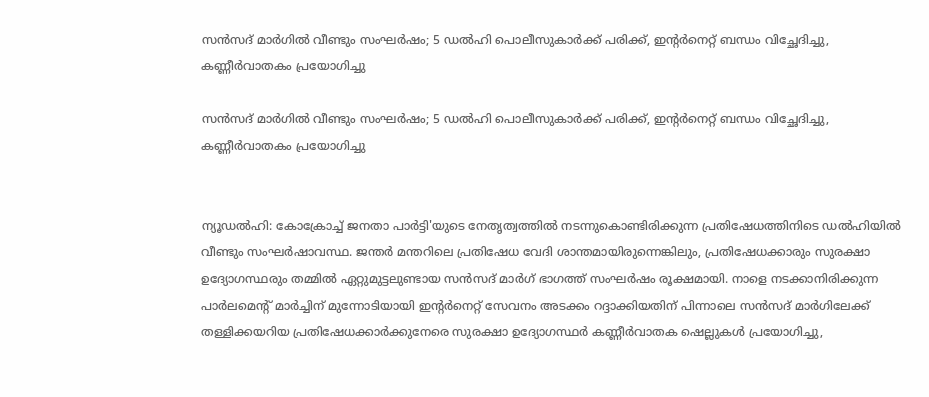സൻസദ് മാർഗിൽ വീണ്ടും സംഘർഷം; 5 ഡൽഹി പൊലീസുകാർക്ക് പരിക്ക്, ഇന്റർനെറ്റ് ബന്ധം വിച്ഛേദിച്ചു, കണ്ണീർവാതകം പ്രയോഗിച്ചു

സൻസദ് മാർഗിൽ വീണ്ടും സംഘർഷം; 5 ഡൽഹി പൊലീസുകാർക്ക് പരിക്ക്, ഇന്റർനെറ്റ് ബന്ധം വിച്ഛേദിച്ചു, കണ്ണീർവാതകം പ്രയോഗിച്ചു


ന്യൂഡൽഹി: കോക്രോച്ച് ജനതാ പാർട്ടി'യുടെ നേതൃത്വത്തിൽ നടന്നുകൊണ്ടിരിക്കുന്ന പ്രതിഷേധത്തിനിടെ ഡൽഹിയിൽ വീണ്ടും സംഘർഷാവസ്ഥ. ജന്തർ മന്തറിലെ പ്രതിഷേധ വേദി ശാന്തമായിരുന്നെങ്കിലും, പ്രതിഷേധക്കാരും സുരക്ഷാ ഉദ്യോഗസ്ഥരും തമ്മിൽ ഏറ്റുമുട്ടലുണ്ടായ സൻസദ് മാർഗ് ഭാഗത്ത് സംഘർഷം രൂക്ഷമായി. നാളെ നടക്കാനിരിക്കുന്ന പാർലമെന്റ് മാർച്ചിന് മുന്നോടിയായി ഇന്റർനെറ്റ് സേവനം അടക്കം റദ്ദാക്കിയതിന് പിന്നാലെ സൻസദ് മാർഗിലേക്ക് തള്ളിക്കയറിയ പ്രതിഷേധക്കാർക്കുനേരെ സുരക്ഷാ ഉദ്യോഗസ്ഥർ കണ്ണീർവാതക ഷെല്ലുകൾ പ്രയോഗിച്ചു,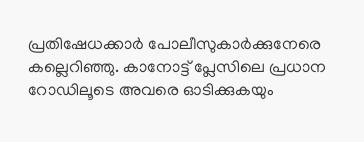പ്രതിഷേധക്കാർ പോലീസുകാർക്കുനേരെ കല്ലെറിഞ്ഞു. കാനോട്ട് പ്ലേസിലെ പ്രധാന റോഡിലൂടെ അവരെ ഓടിക്കുകയും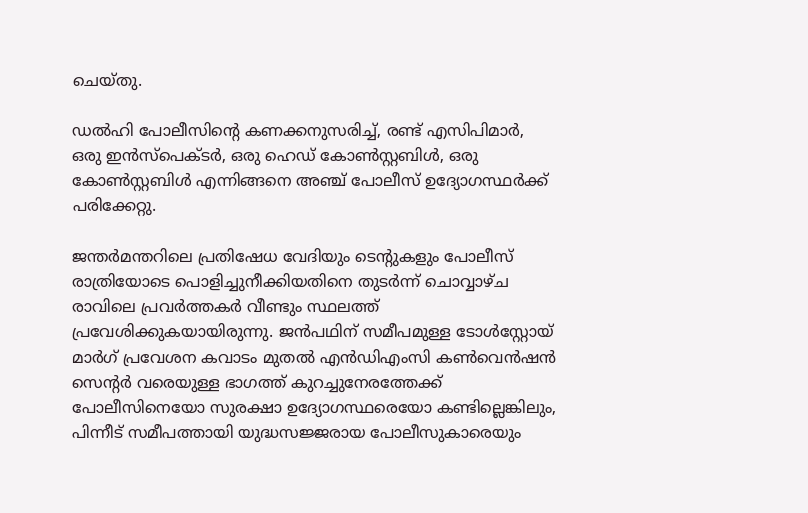ചെയ്തു.

ഡൽഹി പോലീസിന്റെ കണക്കനുസരിച്ച്, രണ്ട് എസിപിമാർ, ഒരു ഇൻസ്‌പെക്ടർ, ഒരു ഹെഡ് കോൺസ്റ്റബിൾ, ഒരു കോൺസ്റ്റബിൾ എന്നിങ്ങനെ അഞ്ച് പോലീസ് ഉദ്യോഗസ്ഥർക്ക് പരിക്കേറ്റു.

ജന്തർമന്തറിലെ പ്രതിഷേധ വേദിയും ടെന്‍റുകളും പോലീസ് രാത്രിയോടെ പൊളിച്ചുനീക്കിയതിനെ തുടർന്ന് ചൊവ്വാഴ്ച രാവിലെ പ്രവർത്തകർ വീണ്ടും സ്ഥലത്ത് പ്രവേശിക്കുകയായിരുന്നു. ജൻപഥിന് സമീപമുള്ള ടോൾസ്റ്റോയ് മാർഗ് പ്രവേശന കവാടം മുതൽ എൻഡിഎംസി കൺവെൻഷൻ സെന്റർ വരെയുള്ള ഭാഗത്ത് കുറച്ചുനേരത്തേക്ക് പോലീസിനെയോ സുരക്ഷാ ഉദ്യോഗസ്ഥരെയോ കണ്ടില്ലെങ്കിലും, പിന്നീട് സമീപത്തായി യുദ്ധസജ്ജരായ പോലീസുകാരെയും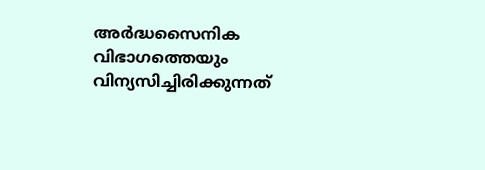അർദ്ധസൈനിക വിഭാഗത്തെയും വിന്യസിച്ചിരിക്കുന്നത്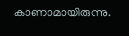കാണാമായിരുന്നു.